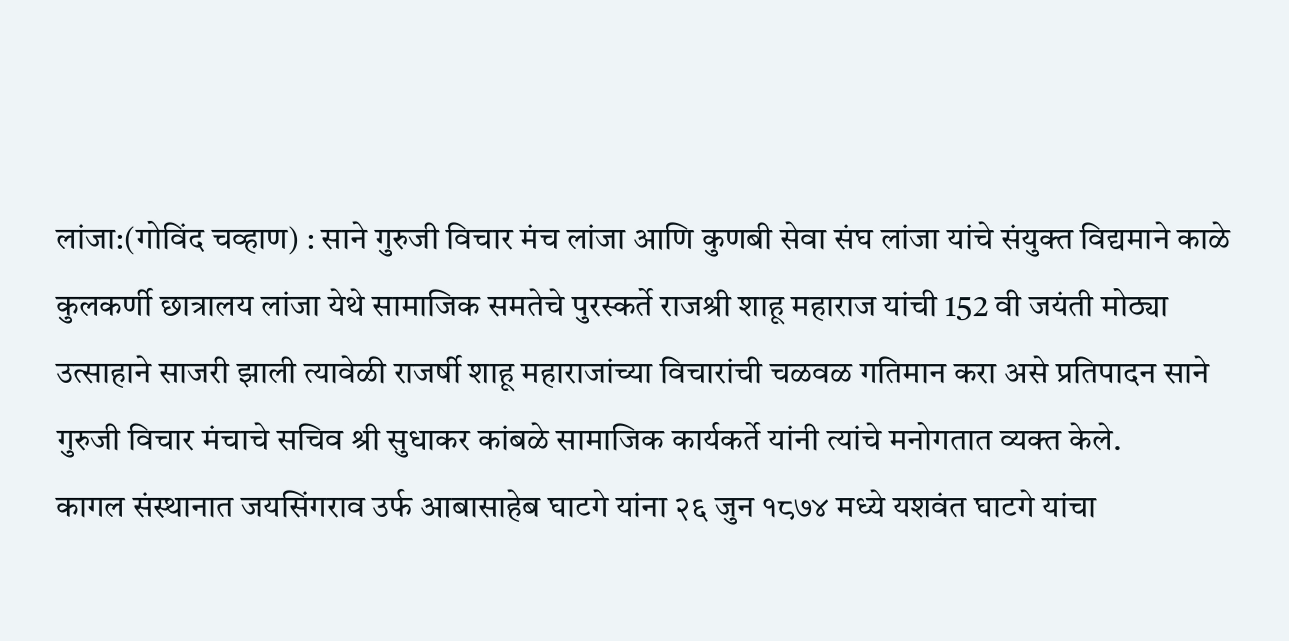लांजा:(गोविंद चव्हाण) : साने गुरुजी विचार मंच लांजा आणि कुणबी सेवा संघ लांजा यांचे संयुक्त विद्यमाने काळे कुलकर्णी छात्रालय लांजा येथे सामाजिक समतेचे पुरस्कर्ते राजश्री शाहू महाराज यांची 152 वी जयंती मोठ्या उत्साहाने साजरी झाली त्यावेळी राजर्षी शाहू महाराजांच्या विचारांची चळवळ गतिमान करा असे प्रतिपादन साने गुरुजी विचार मंचाचे सचिव श्री सुधाकर कांबळे सामाजिक कार्यकर्ते यांनी त्यांचे मनोगतात व्यक्त केले.
कागल संस्थानात जयसिंगराव उर्फ आबासाहेब घाटगे यांना २६ जुन १८७४ मध्ये यशवंत घाटगे यांचा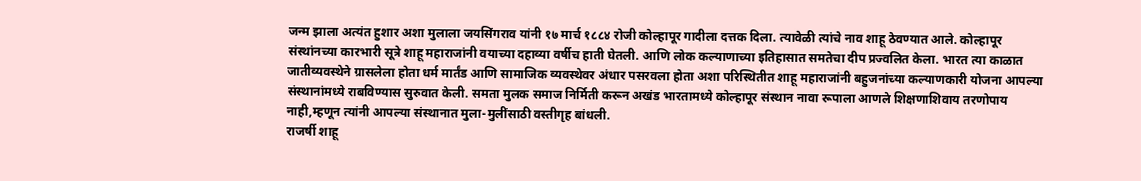जन्म झाला अत्यंत हुशार अशा मुलाला जयसिंगराव यांनी १७ मार्च १८८४ रोजी कोल्हापूर गादीला दत्तक दिला. त्यावेळी त्यांचे नाव शाहू ठेवण्यात आले. कोल्हापूर संस्थांनच्या कारभारी सूत्रे शाहू महाराजांनी वयाच्या दहाव्या वर्षीच हाती घेतली. आणि लोक कल्याणाच्या इतिहासात समतेचा दीप प्रज्वलित केला. भारत त्या काळात जातीव्यवस्थेने ग्रासलेला होता धर्म मार्तंड आणि सामाजिक व्यवस्थेवर अंधार पसरवला होता अशा परिस्थितीत शाहू महाराजांनी बहुजनांच्या कल्याणकारी योजना आपल्या संस्थानांमध्ये राबविण्यास सुरुवात केली. समता मुलक समाज निर्मिती करून अखंड भारतामध्ये कोल्हापूर संस्थान नावा रूपाला आणले शिक्षणाशिवाय तरणोपाय नाही,म्हणून त्यांनी आपल्या संस्थानात मुला-मुलींसाठी वस्तीगृह बांधली.
राजर्षी शाहू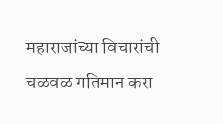महाराजांच्या विचारांची चळवळ गतिमान करा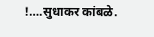!….सुधाकर कांबळे.